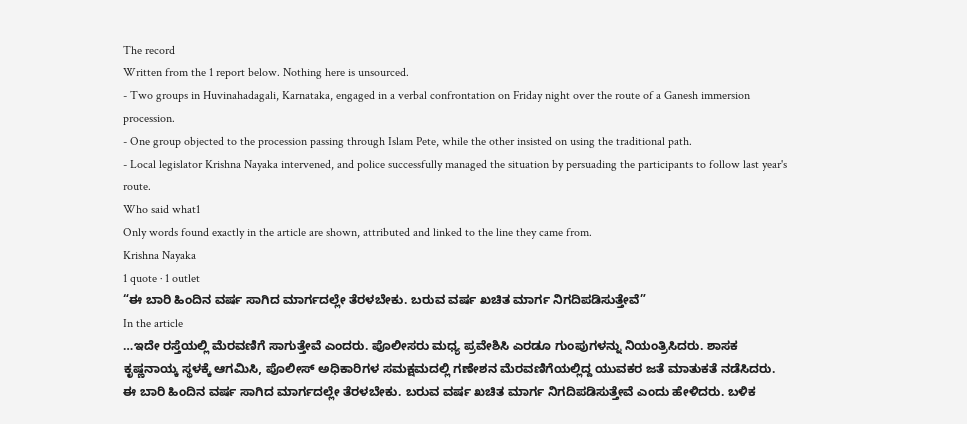The record
Written from the 1 report below. Nothing here is unsourced.
- Two groups in Huvinahadagali, Karnataka, engaged in a verbal confrontation on Friday night over the route of a Ganesh immersion procession.
- One group objected to the procession passing through Islam Pete, while the other insisted on using the traditional path.
- Local legislator Krishna Nayaka intervened, and police successfully managed the situation by persuading the participants to follow last year's route.
Who said what1
Only words found exactly in the article are shown, attributed and linked to the line they came from.
Krishna Nayaka
1 quote · 1 outlet
“ಈ ಬಾರಿ ಹಿಂದಿನ ವರ್ಷ ಸಾಗಿದ ಮಾರ್ಗದಲ್ಲೇ ತೆರಳಬೇಕು. ಬರುವ ವರ್ಷ ಖಚಿತ ಮಾರ್ಗ ನಿಗದಿಪಡಿಸುತ್ತೇವೆ”
In the article
…ಇದೇ ರಸ್ತೆಯಲ್ಲಿ ಮೆರವಣಿಗೆ ಸಾಗುತ್ತೇವೆ ಎಂದರು. ಪೊಲೀಸರು ಮಧ್ಯ ಪ್ರವೇಶಿಸಿ ಎರಡೂ ಗುಂಪುಗಳನ್ನು ನಿಯಂತ್ರಿಸಿದರು. ಶಾಸಕ ಕೃಷ್ಣನಾಯ್ಕ ಸ್ಥಳಕ್ಕೆ ಆಗಮಿಸಿ, ಪೊಲೀಸ್ ಅಧಿಕಾರಿಗಳ ಸಮಕ್ಷಮದಲ್ಲಿ ಗಣೇಶನ ಮೆರವಣಿಗೆಯಲ್ಲಿದ್ದ ಯುವಕರ ಜತೆ ಮಾತುಕತೆ ನಡೆಸಿದರು. ಈ ಬಾರಿ ಹಿಂದಿನ ವರ್ಷ ಸಾಗಿದ ಮಾರ್ಗದಲ್ಲೇ ತೆರಳಬೇಕು. ಬರುವ ವರ್ಷ ಖಚಿತ ಮಾರ್ಗ ನಿಗದಿಪಡಿಸುತ್ತೇವೆ ಎಂದು ಹೇಳಿದರು. ಬಳಿಕ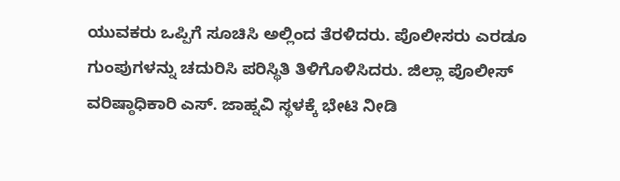ಯುವಕರು ಒಪ್ಪಿಗೆ ಸೂಚಿಸಿ ಅಲ್ಲಿಂದ ತೆರಳಿದರು. ಪೊಲೀಸರು ಎರಡೂ ಗುಂಪುಗಳನ್ನು ಚದುರಿಸಿ ಪರಿಸ್ಥಿತಿ ತಿಳಿಗೊಳಿಸಿದರು. ಜಿಲ್ಲಾ ಪೊಲೀಸ್ ವರಿಷ್ಠಾಧಿಕಾರಿ ಎಸ್. ಜಾಹ್ನವಿ ಸ್ಥಳಕ್ಕೆ ಭೇಟಿ ನೀಡಿ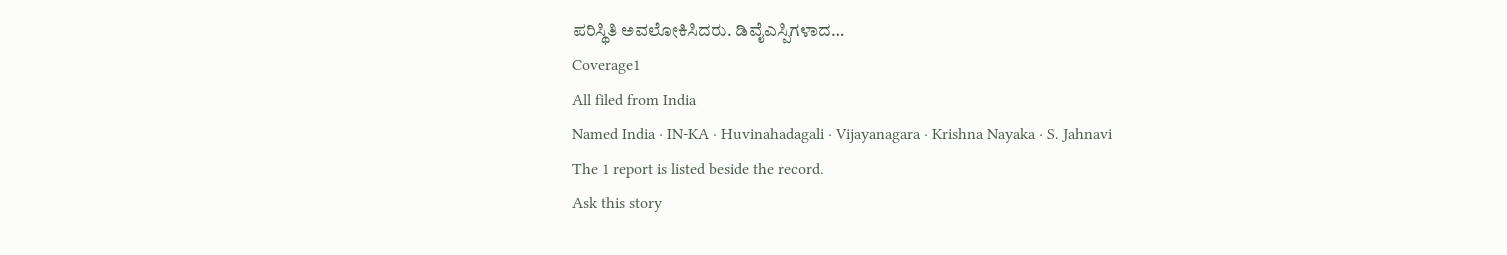ಪರಿಸ್ಥಿತಿ ಅವಲೋಕಿಸಿದರು. ಡಿವೈಎಸ್ಪಿಗಳಾದ…
Coverage1
All filed from India
Named India · IN-KA · Huvinahadagali · Vijayanagara · Krishna Nayaka · S. Jahnavi
The 1 report is listed beside the record.
Ask this story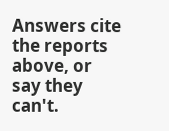Answers cite the reports above, or say they can't.